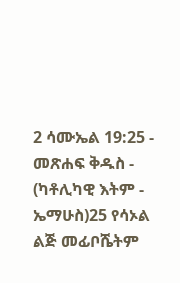2 ሳሙኤል 19:25 - መጽሐፍ ቅዱስ - (ካቶሊካዊ እትም - ኤማሁስ)25 የሳኦል ልጅ መፊቦሼትም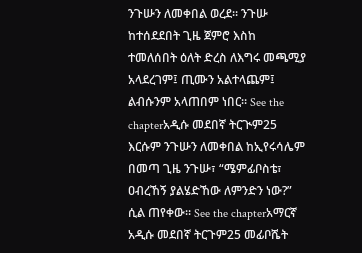ንጉሡን ለመቀበል ወረደ። ንጉሡ ከተሰደደበት ጊዜ ጀምሮ እስከ ተመለሰበት ዕለት ድረስ ለእግሩ መጫሚያ አላደረገም፤ ጢሙን አልተላጨም፤ ልብሱንም አላጠበም ነበር። See the chapterአዲሱ መደበኛ ትርጒም25 እርሱም ንጉሡን ለመቀበል ከኢየሩሳሌም በመጣ ጊዜ ንጉሡ፣ “ሜምፊቦስቴ፣ ዐብረኸኝ ያልሄድኸው ለምንድን ነው?” ሲል ጠየቀው። See the chapterአማርኛ አዲሱ መደበኛ ትርጉም25 መፊቦሼት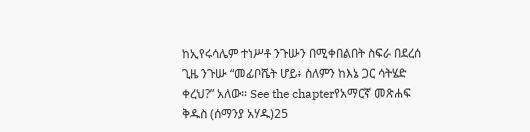ከኢየሩሳሌም ተነሥቶ ንጉሡን በሚቀበልበት ስፍራ በደረሰ ጊዜ ንጉሡ “መፊቦሼት ሆይ፥ ስለምን ከእኔ ጋር ሳትሄድ ቀረህ?” አለው። See the chapterየአማርኛ መጽሐፍ ቅዱስ (ሰማንያ አሃዱ)25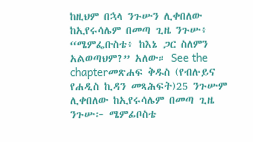ከዚህም በኋላ ንጉሡን ሊቀበለው ከኢየሩሳሌም በመጣ ጊዜ ንጉሡ፥ “ሜምፌቡስቴ፥ ከእኔ ጋር ስለምን አልወጣህም?” አለው። See the chapterመጽሐፍ ቅዱስ (የብሉይና የሐዲስ ኪዳን መጻሕፍት)25 ንጉሡም ሊቀበለው ከኢየሩሳሌም በመጣ ጊዜ ንጉሡ፦ ሜምፊቦስቴ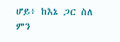ሆይ፥ ከእኔ ጋር ስለ ምን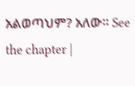አልወጣህም? አለው። See the chapter |